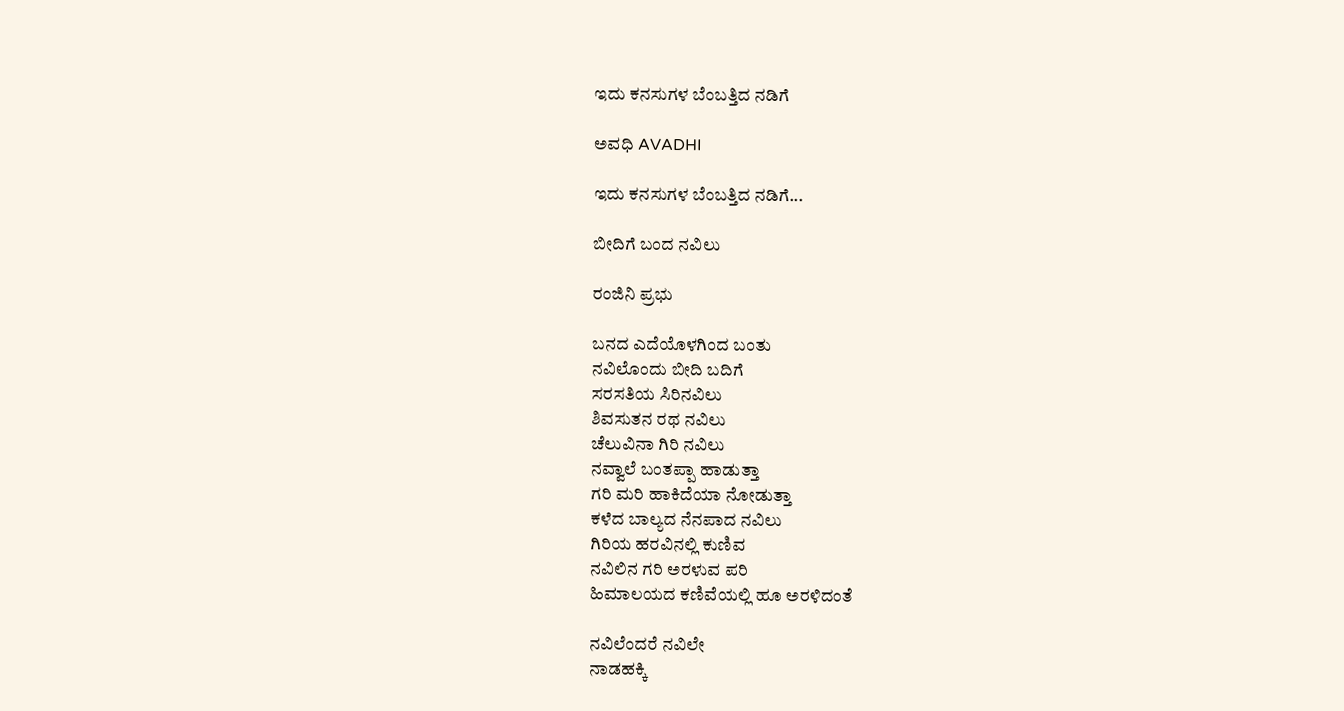ಇದು ಕನಸುಗಳ ಬೆಂಬತ್ತಿದ ನಡಿಗೆ‍

ಅವಧಿ AVADHI

ಇದು ಕನಸುಗಳ ಬೆಂಬತ್ತಿದ ನಡಿಗೆ...

ಬೀದಿಗೆ ಬಂದ ನವಿಲು

ರಂಜಿನಿ ಪ್ರಭು

ಬನದ ಎದೆಯೊಳಗಿಂದ ಬಂತು
ನವಿಲೊಂದು ಬೀದಿ ಬದಿಗೆ
ಸರಸತಿಯ ಸಿರಿನವಿಲು
ಶಿವಸುತನ ರಥ ನವಿಲು
ಚೆಲುವಿನಾ ಗಿರಿ ನವಿಲು
ನವ್ವಾಲೆ ಬಂತಪ್ಪಾ ಹಾಡುತ್ತಾ
ಗರಿ ಮರಿ ಹಾಕಿದೆಯಾ ನೋಡುತ್ತಾ
ಕಳೆದ ಬಾಲ್ಯದ ನೆನಪಾದ ನವಿಲು
ಗಿರಿಯ ಹರವಿನಲ್ಲಿ ಕುಣಿವ
ನವಿಲಿನ ಗರಿ ಅರಳುವ ಪರಿ
ಹಿಮಾಲಯದ ಕಣಿವೆಯಲ್ಲಿ ಹೂ ಅರಳಿದಂತೆ

ನವಿಲೆಂದರೆ ನವಿಲೇ
ನಾಡಹಕ್ಕಿ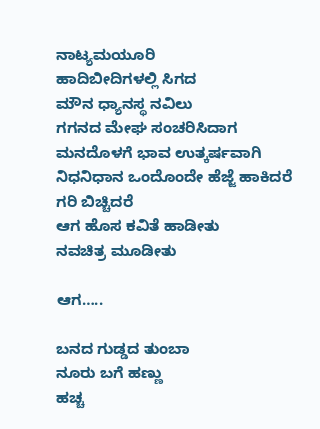ನಾಟ್ಯಮಯೂರಿ
ಹಾದಿಬೀದಿಗಳಲ್ಲಿ ಸಿಗದ
ಮೌನ ಧ್ಯಾನಸ್ಥ ನವಿಲು
ಗಗನದ ಮೇಘ ಸಂಚರಿಸಿದಾಗ
ಮನದೊಳಗೆ ಭಾವ ಉತ್ಕರ್ಷವಾಗಿ
ನಿಧನಿಧಾನ ಒಂದೊಂದೇ ಹೆಜ್ಜೆ ಹಾಕಿದರೆ
ಗರಿ ಬಿಚ್ಚಿದರೆ
ಆಗ ಹೊಸ ಕವಿತೆ ಹಾಡೀತು
ನವಚಿತ್ರ ಮೂಡೀತು

ಆಗ…..

ಬನದ ಗುಡ್ಡದ ತುಂಬಾ
ನೂರು ಬಗೆ ಹಣ್ಣು
ಹಚ್ಚ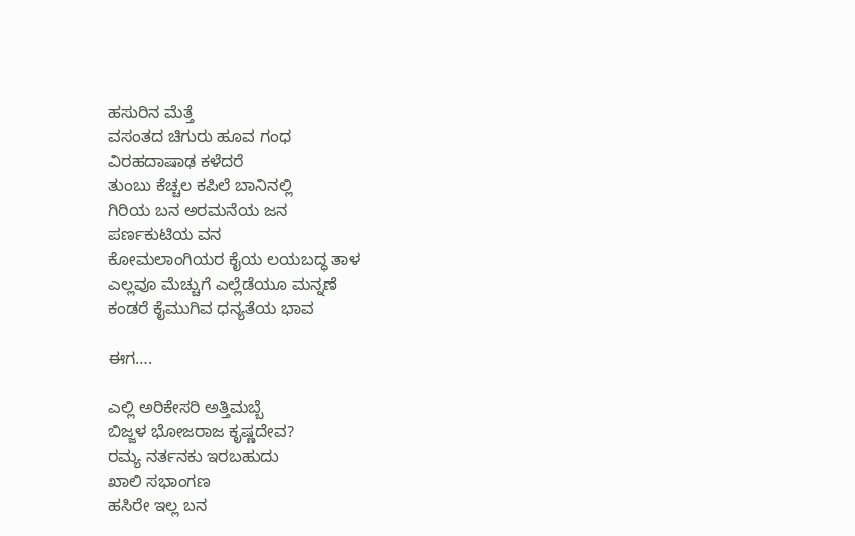ಹಸುರಿನ ಮೆತ್ತೆ
ವಸಂತದ ಚಿಗುರು ಹೂವ ಗಂಧ
ವಿರಹದಾಷಾಢ ಕಳೆದರೆ
ತುಂಬು ಕೆಚ್ಚಲ ಕಪಿಲೆ ಬಾನಿನಲ್ಲಿ
ಗಿರಿಯ ಬನ ಅರಮನೆಯ ಜನ
ಪರ್ಣಕುಟಿಯ ವನ
ಕೋಮಲಾಂಗಿಯರ ಕೈಯ ಲಯಬದ್ಧ ತಾಳ
ಎಲ್ಲವೂ ಮೆಚ್ಚುಗೆ ಎಲ್ಲೆಡೆಯೂ ಮನ್ನಣೆ
ಕಂಡರೆ ಕೈಮುಗಿವ ಧನ್ಯತೆಯ ಭಾವ

ಈಗ….

ಎಲ್ಲಿ ಅರಿಕೇಸರಿ ಅತ್ತಿಮಬ್ಬೆ
ಬಿಜ್ಜಳ ಭೋಜರಾಜ ಕೃಷ್ಣದೇವ?
ರಮ್ಯ ನರ್ತನಕು ಇರಬಹುದು
ಖಾಲಿ ಸಭಾಂಗಣ
ಹಸಿರೇ ಇಲ್ಲ ಬನ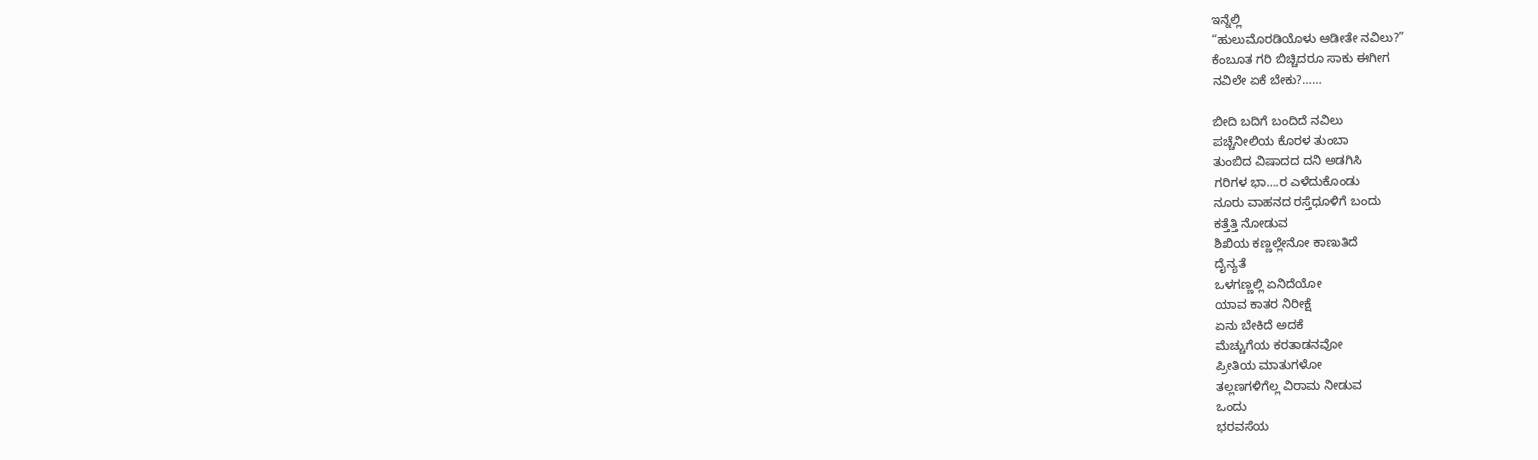ಇನ್ನೆಲ್ಲಿ
“ಹುಲುಮೊರಡಿಯೊಳು ಆಡೀತೇ ನವಿಲು?”
ಕೆಂಬೂತ ಗರಿ ಬಿಚ್ಚಿದರೂ ಸಾಕು ಈಗೀಗ
ನವಿಲೇ ಏಕೆ ಬೇಕು?……

ಬೀದಿ ಬದಿಗೆ ಬಂದಿದೆ ನವಿಲು
ಪಚ್ಚೆನೀಲಿಯ ಕೊರಳ ತುಂಬಾ
ತುಂಬಿದ ವಿಷಾದದ ದನಿ ಅಡಗಿಸಿ
ಗರಿಗಳ ಭಾ….ರ ಎಳೆದುಕೊಂಡು
ನೂರು ವಾಹನದ ರಸ್ತೆಧೂಳಿಗೆ ಬಂದು
ಕತ್ತೆತ್ತಿ ನೋಡುವ
ಶಿಖಿಯ ಕಣ್ಣಲ್ಲೇನೋ ಕಾಣುತಿದೆ
ದೈನ್ಯತೆ
ಒಳಗಣ್ಣಲ್ಲಿ ಏನಿದೆಯೋ
ಯಾವ ಕಾತರ ನಿರೀಕ್ಷೆ
ಏನು ಬೇಕಿದೆ ಅದಕೆ
ಮೆಚ್ಚುಗೆಯ ಕರತಾಡನವೋ
ಪ್ರೀತಿಯ ಮಾತುಗಳೋ
ತಲ್ಲಣಗಳಿಗೆಲ್ಲ ವಿರಾಮ ನೀಡುವ
ಒಂದು
ಭರವಸೆಯ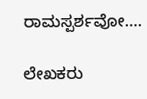ರಾಮಸ್ಪರ್ಶವೋ….

ಲೇಖಕರು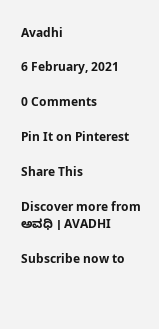Avadhi

6 February, 2021

0 Comments

Pin It on Pinterest

Share This

Discover more from ಅವಧಿ । AVADHI

Subscribe now to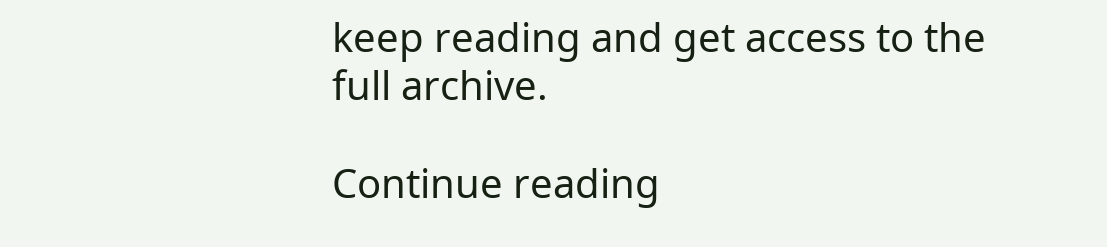keep reading and get access to the full archive.

Continue reading